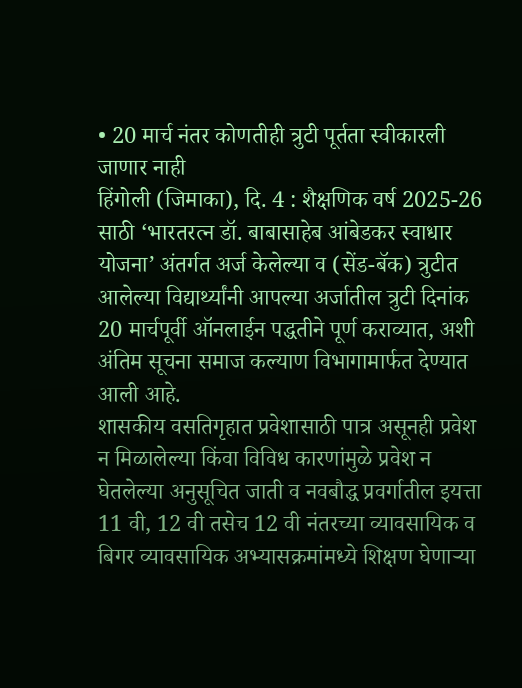• 20 मार्च नंतर कोणतीही त्रुटी पूर्तता स्वीकारली जाणार नाही
हिंगोली (जिमाका), दि. 4 : शैक्षणिक वर्ष 2025-26 साठी ‘भारतरत्न डॉ. बाबासाहेब आंबेडकर स्वाधार योजना’ अंतर्गत अर्ज केलेल्या व (सेंड-बॅक) त्रुटीत आलेल्या विद्यार्थ्यांनी आपल्या अर्जातील त्रुटी दिनांक 20 मार्चपूर्वी ऑनलाईन पद्धतीने पूर्ण कराव्यात, अशी अंतिम सूचना समाज कल्याण विभागामार्फत देण्यात आली आहे.
शासकीय वसतिगृहात प्रवेशासाठी पात्र असूनही प्रवेश न मिळालेल्या किंवा विविध कारणांमुळे प्रवेश न घेतलेल्या अनुसूचित जाती व नवबौद्ध प्रवर्गातील इयत्ता 11 वी, 12 वी तसेच 12 वी नंतरच्या व्यावसायिक व बिगर व्यावसायिक अभ्यासक्रमांमध्ये शिक्षण घेणाऱ्या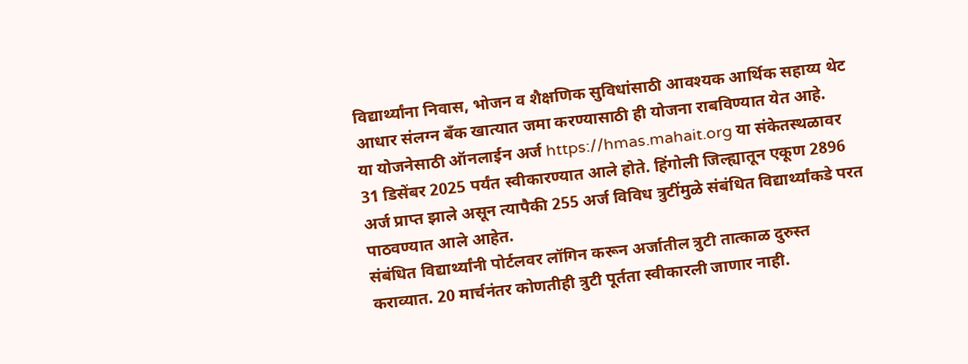विद्यार्थ्यांना निवास, भोजन व शैक्षणिक सुविधांसाठी आवश्यक आर्थिक सहाय्य थेट आधार संलग्न बँक खात्यात जमा करण्यासाठी ही योजना राबविण्यात येत आहे.
या योजनेसाठी ऑनलाईन अर्ज https://hmas.mahait.org या संकेतस्थळावर 31 डिसेंबर 2025 पर्यंत स्वीकारण्यात आले होते. हिंगोली जिल्ह्यातून एकूण 2896 अर्ज प्राप्त झाले असून त्यापैकी 255 अर्ज विविध त्रुटींमुळे संबंधित विद्यार्थ्यांकडे परत पाठवण्यात आले आहेत.
संबंधित विद्यार्थ्यांनी पोर्टलवर लॉगिन करून अर्जातील त्रुटी तात्काळ दुरुस्त कराव्यात. 20 मार्चनंतर कोणतीही त्रुटी पूर्तता स्वीकारली जाणार नाही.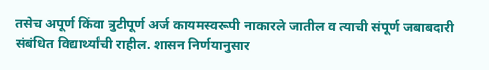तसेच अपूर्ण किंवा त्रुटीपूर्ण अर्ज कायमस्वरूपी नाकारले जातील व त्याची संपूर्ण जबाबदारी संबंधित विद्यार्थ्यांची राहील. शासन निर्णयानुसार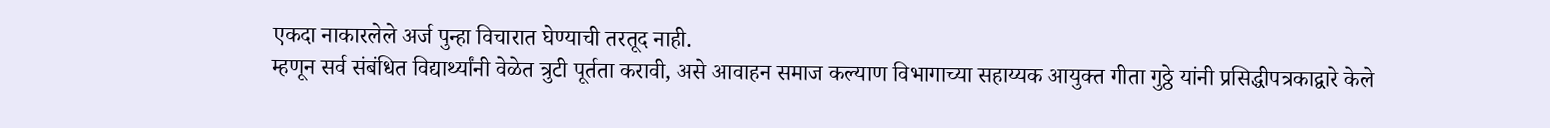एकदा नाकारलेले अर्ज पुन्हा विचारात घेण्याची तरतूद नाही.
म्हणून सर्व संबंधित विद्यार्थ्यांनी वेळेत त्रुटी पूर्तता करावी, असे आवाहन समाज कल्याण विभागाच्या सहाय्यक आयुक्त गीता गुठ्ठे यांनी प्रसिद्धीपत्रकाद्वारे केले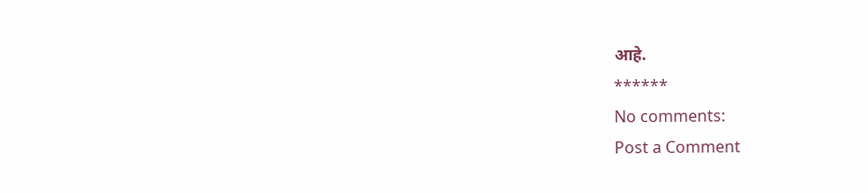आहे.
******
No comments:
Post a Comment